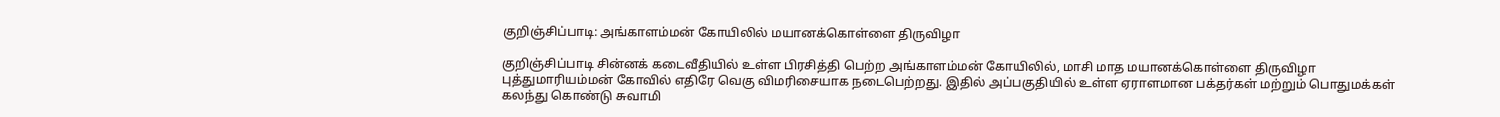குறிஞ்சிப்பாடி: அங்காளம்மன் கோயிலில் மயானக்கொள்ளை திருவிழா

குறிஞ்சிப்பாடி சின்னக் கடைவீதியில் உள்ள பிரசித்தி பெற்ற அங்காளம்மன் கோயிலில், மாசி மாத மயானக்கொள்ளை திருவிழா புத்துமாரியம்மன் கோவில் எதிரே வெகு விமரிசையாக நடைபெற்றது. இதில் அப்பகுதியில் உள்ள ஏராளமான பக்தர்கள் மற்றும் பொதுமக்கள் கலந்து கொண்டு சுவாமி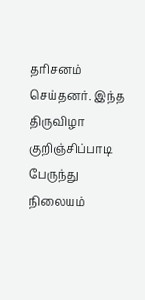தரிசனம் செய்தனர். இந்த திருவிழா குறிஞ்சிப்பாடி பேருந்து நிலையம்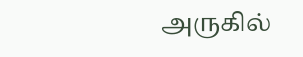அருகில்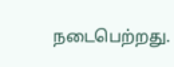நடைபெற்றது.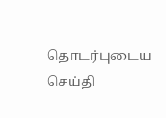தொடர்புடைய செய்தி